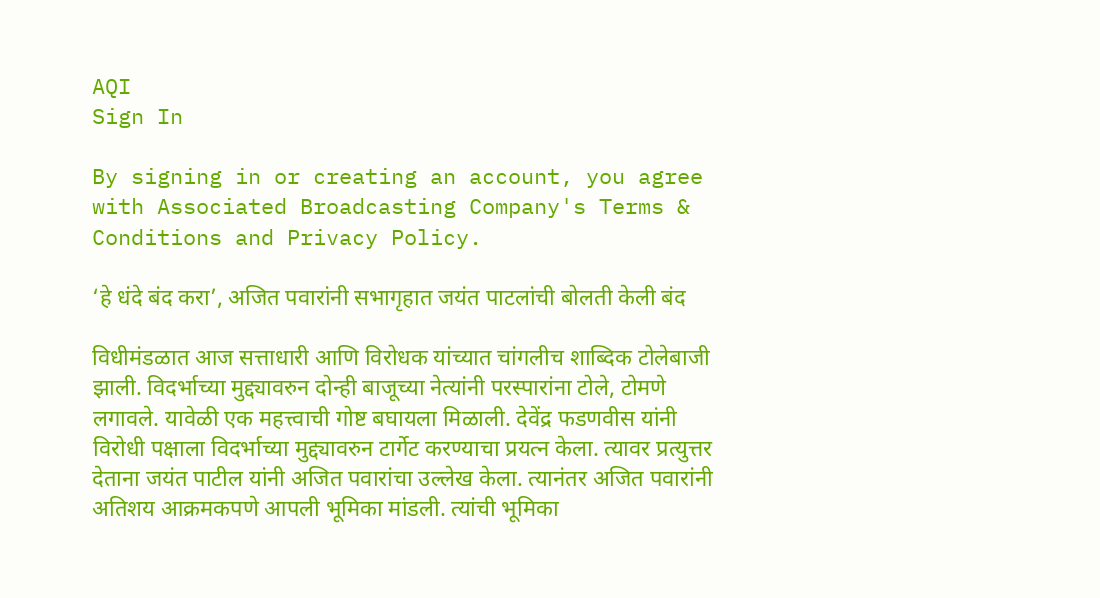AQI
Sign In

By signing in or creating an account, you agree with Associated Broadcasting Company's Terms & Conditions and Privacy Policy.

‘हे धंदे बंद करा’, अजित पवारांनी सभागृहात जयंत पाटलांची बोलती केली बंद

विधीमंडळात आज सत्ताधारी आणि विरोधक यांच्यात चांगलीच शाब्दिक टोलेबाजी झाली. विदर्भाच्या मुद्द्यावरुन दोन्ही बाजूच्या नेत्यांनी परस्पारांना टोले, टोमणे लगावले. यावेळी एक महत्त्वाची गोष्ट बघायला मिळाली. देवेंद्र फडणवीस यांनी विरोधी पक्षाला विदर्भाच्या मुद्द्यावरुन टार्गेट करण्याचा प्रयत्न केला. त्यावर प्रत्युत्तर देताना जयंत पाटील यांनी अजित पवारांचा उल्लेख केला. त्यानंतर अजित पवारांनी अतिशय आक्रमकपणे आपली भूमिका मांडली. त्यांची भूमिका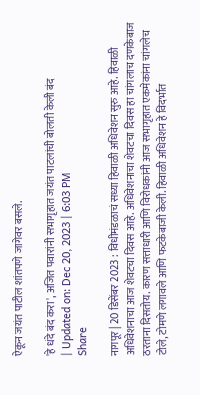ऐकून जयंत पाटील शांतपणे जागेवर बसले.

'हे धंदे बंद करा', अजित पवारांनी सभागृहात जयंत पाटलांची बोलती केली बंद
| Updated on: Dec 20, 2023 | 6:03 PM
Share

नागपूर | 20 डिसेंबर 2023 : विधीमंडळाचं सध्या हिवाळी अधिवेशन सुरु आहे. हिवाळी अधिवेशनाचा आज शेवटचा दिवस आहे. अधिवेशनाचा शेवटचा दिवस हा चांगलाच दणकेबाज ठरताना दिसतोय. कारण सत्ताधारी आणि विरोधकांनी आज सभागृहात एकमेकांना चांगलेच टोले, टोमणे लगावले आणि फटकेबाजी केली. हिवाळी अधिवेशन हे विदर्भात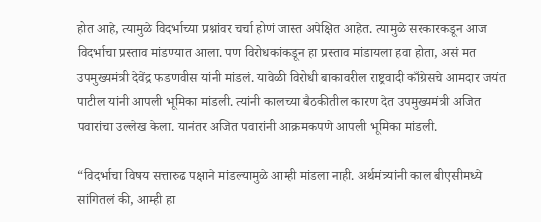होत आहे, त्यामुळे विदर्भाच्या प्रश्नांवर चर्चा होणं जास्त अपेक्षित आहेत. त्यामुळे सरकारकडून आज विदर्भाचा प्रस्ताव मांडण्यात आला. पण विरोधकांकडून हा प्रस्ताव मांडायला हवा होता, असं मत उपमुख्यमंत्री देवेंद्र फडणवीस यांनी मांडलं. यावेळी विरोधी बाकावरील राष्ट्रवादी काँग्रेसचे आमदार जयंत पाटील यांनी आपली भूमिका मांडली. त्यांनी कालच्या बैठकीतील कारण देत उपमुख्यमंत्री अजित पवारांचा उल्लेख केला. यानंतर अजित पवारांनी आक्रमकपणे आपली भूमिका मांडली.

“विदर्भाचा विषय सत्तारुढ पक्षाने मांडल्यामुळे आम्ही मांडला नाही. अर्थमंत्र्यांनी काल बीएसीमध्ये सांगितलं की, आम्ही हा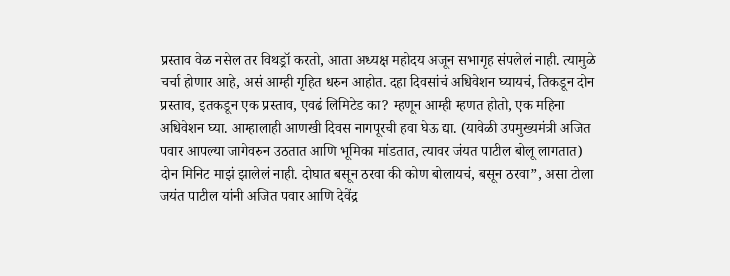प्रस्ताव वेळ नसेल तर विथड्रॉ करतो, आता अध्यक्ष महोदय अजून सभागृह संपलेलं नाही. त्यामुळे चर्चा होणार आहे, असं आम्ही गृहित धरुन आहोत. दहा दिवसांचं अधिवेशन घ्यायचं, तिकडून दोन प्रस्ताव, इतकडून एक प्रस्ताव, एवढं लिमिटेड का? म्हणून आम्ही म्हणत होतो, एक महिना अधिवेशन घ्या. आम्हालाही आणखी दिवस नागपूरची हवा घेऊ द्या. (यावेळी उपमुख्यमंत्री अजित पवार आपल्या जागेवरुन उठतात आणि भूमिका मांडतात, त्यावर जंयत पाटील बोलू लागतात) दोन मिनिट माझं झालेलं नाही. दोघात बसून ठरवा की कोण बोलायचं, बसून ठरवा”, असा टोला जयंत पाटील यांनी अजित पवार आणि देवेंद्र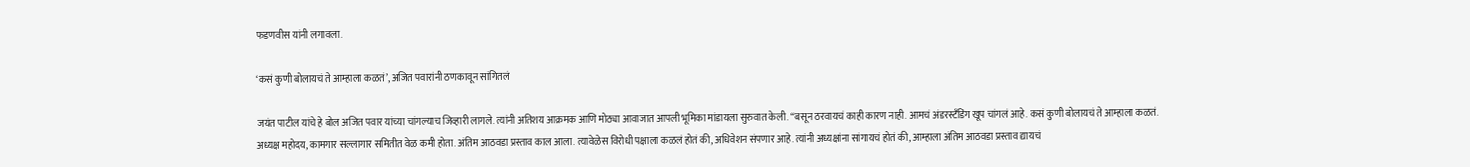फडणवीस यांनी लगावला.

‘कसं कुणी बोलायचं ते आम्हाला कळतं’, अजित पवारांनी ठणकावून सांगितलं

जयंत पाटील यांचे हे बोल अजित पवार यांच्या चांगल्याच जिव्हारी लागले. त्यांनी अतिशय आक्रमक आणि मोठ्या आवाजात आपली भूमिका मांडायला सुरुवात केली. “बसून ठरवायचं काही कारण नाही. आमचं अंडरस्टँडिंग खूप चांगलं आहे. कसं कुणी बोलायचं ते आम्हाला कळतं. अध्यक्ष महोदय, कामगार सल्लागार समितीत वेळ कमी होता. अंतिम आठवडा प्रस्ताव काल आला. त्यावेळेस विरोधी पक्षाला कळलं होतं की, अधिवेशन संपणार आहे. त्यांनी अध्यक्षांना सांगायचं होतं की, आम्हाला अंतिम आठवडा प्रस्ताव द्यायचं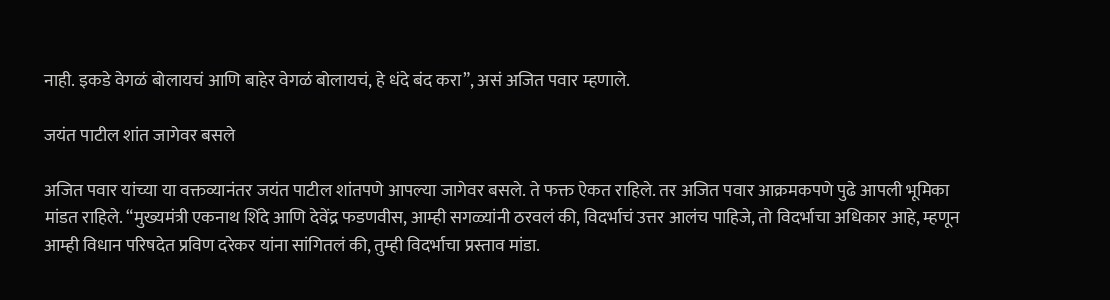नाही. इकडे वेगळं बोलायचं आणि बाहेर वेगळं बोलायचं, हे धंदे बंद करा”, असं अजित पवार म्हणाले.

जयंत पाटील शांत जागेवर बसले

अजित पवार यांच्या या वक्तव्यानंतर जयंत पाटील शांतपणे आपल्या जागेवर बसले. ते फक्त ऐकत राहिले. तर अजित पवार आक्रमकपणे पुढे आपली भूमिका मांडत राहिले. “मुख्यमंत्री एकनाथ शिंदे आणि देवेंद्र फडणवीस, आम्ही सगळ्यांनी ठरवलं की, विदर्भाचं उत्तर आलंच पाहिजे, तो विदर्भाचा अधिकार आहे, म्हणून आम्ही विधान परिषदेत प्रविण दरेकर यांना सांगितलं की, तुम्ही विदर्भाचा प्रस्ताव मांडा.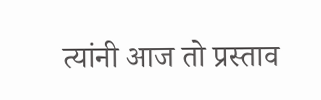त्यांनी आज तो प्रस्ताव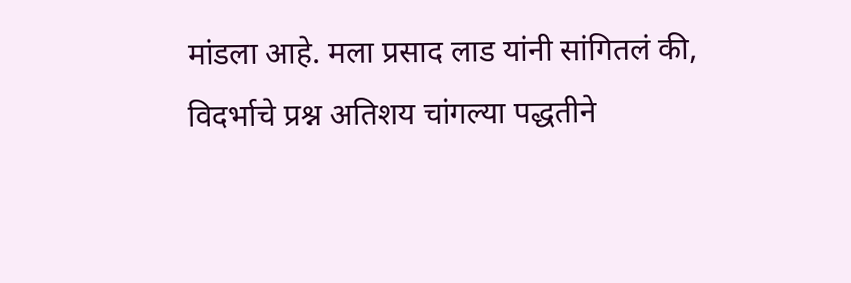मांडला आहे. मला प्रसाद लाड यांनी सांगितलं की, विदर्भाचे प्रश्न अतिशय चांगल्या पद्धतीने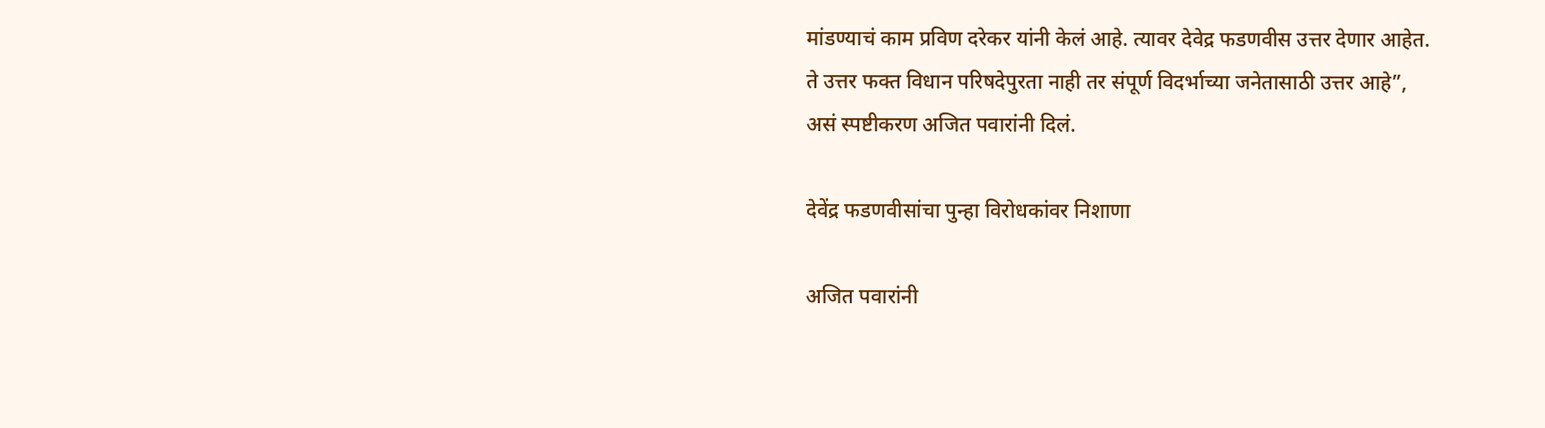मांडण्याचं काम प्रविण दरेकर यांनी केलं आहे. त्यावर देवेद्र फडणवीस उत्तर देणार आहेत. ते उत्तर फक्त विधान परिषदेपुरता नाही तर संपूर्ण विदर्भाच्या जनेतासाठी उत्तर आहे”, असं स्पष्टीकरण अजित पवारांनी दिलं.

देवेंद्र फडणवीसांचा पुन्हा विरोधकांवर निशाणा

अजित पवारांनी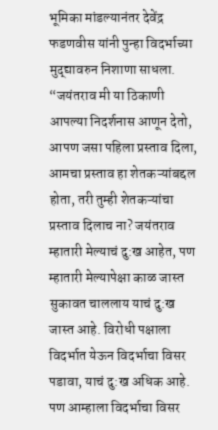भूमिका मांडल्यानंतर देवेंद्र फडणवीस यांनी पुन्हा विदर्भाच्या मुद्द्यावरुन निशाणा साधला. “जयंतराव मी या ठिकाणी आपल्या निदर्शनास आणून देतो, आपण जसा पहिला प्रस्ताव दिला, आमचा प्रस्ताव हा शेतकऱ्यांबद्दल होता, तरी तुम्ही शेतकऱ्यांचा प्रस्ताव दिलाच ना? जयंतराव म्हातारी मेल्याचं दु:ख आहेत, पण म्हातारी मेल्यापेक्षा काळ जास्त सुकावत चाललाय याचं दु:ख जास्त आहे. विरोधी पक्षाला विदर्भात येऊन विदर्भाचा विसर पडावा, याचं दु:ख अधिक आहे. पण आम्हाला विदर्भाचा विसर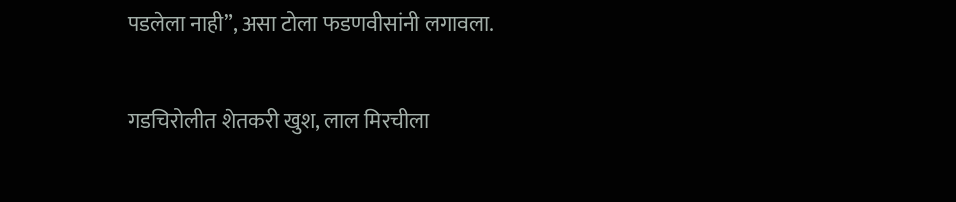पडलेला नाही”, असा टोला फडणवीसांनी लगावला.

गडचिरोलीत शेतकरी खुश, लाल मिरचीला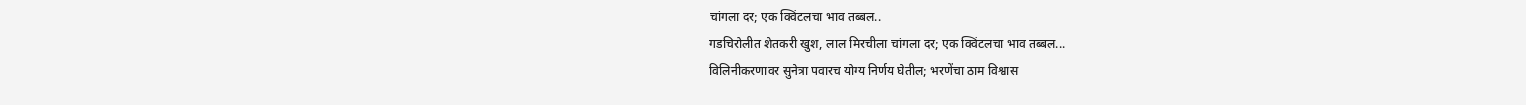चांगला दर; एक क्विंटलचा भाव तब्बल..
गडचिरोलीत शेतकरी खुश, लाल मिरचीला चांगला दर; एक क्विंटलचा भाव तब्बल...
विलिनीकरणावर सुनेत्रा पवारच योग्य निर्णय घेतील; भरणेंचा ठाम विश्वास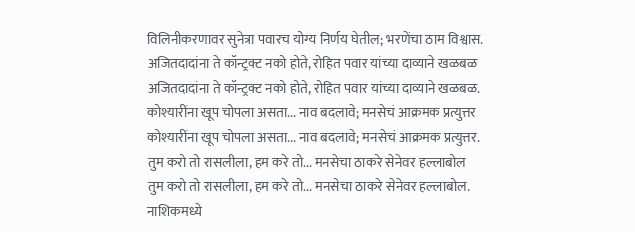विलिनीकरणावर सुनेत्रा पवारच योग्य निर्णय घेतील; भरणेंचा ठाम विश्वास.
अजितदादांना ते कॉन्ट्रक्ट नको होते, रोहित पवार यांच्या दाव्याने खळबळ
अजितदादांना ते कॉन्ट्रक्ट नको होते, रोहित पवार यांच्या दाव्याने खळबळ.
कोश्यारींना खूप चोपला असता... नाव बदलावे; मनसेचं आक्रमक प्रत्युत्तर
कोश्यारींना खूप चोपला असता... नाव बदलावे; मनसेचं आक्रमक प्रत्युत्तर.
तुम करो तो रासलीला, हम करे तो... मनसेचा ठाकरे सेनेवर हल्लाबोल
तुम करो तो रासलीला, हम करे तो... मनसेचा ठाकरे सेनेवर हल्लाबोल.
नाशिकमध्ये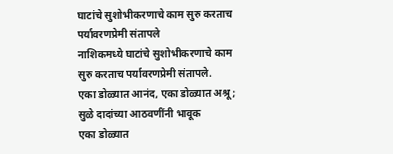घाटांचे सुशोभीकरणाचे काम सुरु करताच पर्यावरणप्रेमी संतापले
नाशिकमध्ये घाटांचे सुशोभीकरणाचे काम सुरु करताच पर्यावरणप्रेमी संतापले.
एका डोळ्यात आनंद, एका डोळ्यात अश्रू; सुळे दादांच्या आठवणींनी भावूक
एका डोळ्यात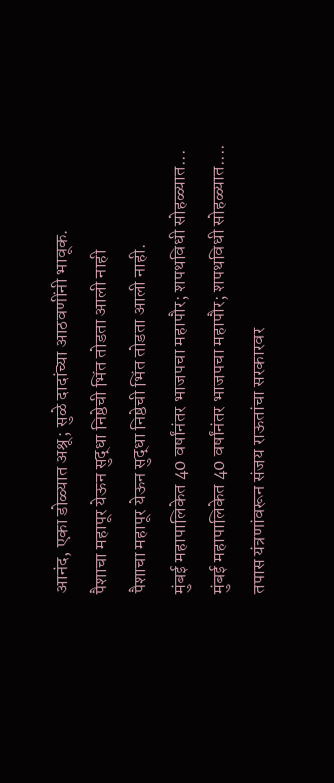आनंद, एका डोळ्यात अश्रू; सुळे दादांच्या आठवणींनी भावूक.
पैशाचा महापूर येऊन सुद्धा निष्ठेची भिंत तोडता आली नाही
पैशाचा महापूर येऊन सुद्धा निष्ठेची भिंत तोडता आली नाही.
मुंबई महापालिकेत 40 वर्षांनंतर भाजपचा महापौर; शपथविधी सोहळ्यात...
मुंबई महापालिकेत 40 वर्षांनंतर भाजपचा महापौर; शपथविधी सोहळ्यात....
तपास यंत्रणांवरून संजय राऊतांचा सरकारवर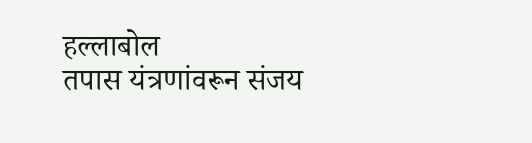हल्लाबोल
तपास यंत्रणांवरून संजय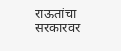राऊतांचा सरकारवर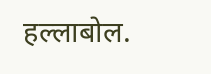हल्लाबोल.